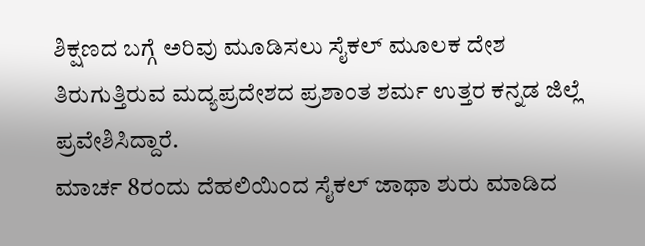ಶಿಕ್ಷಣದ ಬಗ್ಗೆ ಅರಿವು ಮೂಡಿಸಲು ಸೈಕಲ್ ಮೂಲಕ ದೇಶ ತಿರುಗುತ್ತಿರುವ ಮದ್ಯಪ್ರದೇಶದ ಪ್ರಶಾಂತ ಶರ್ಮ ಉತ್ತರ ಕನ್ನಡ ಜಿಲ್ಲೆ ಪ್ರವೇಶಿಸಿದ್ದಾರೆ.
ಮಾರ್ಚ 8ರಂದು ದೆಹಲಿಯಿಂದ ಸೈಕಲ್ ಜಾಥಾ ಶುರು ಮಾಡಿದ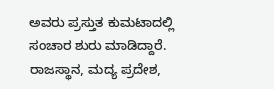ಅವರು ಪ್ರಸ್ತುತ ಕುಮಟಾದಲ್ಲಿ ಸಂಚಾರ ಶುರು ಮಾಡಿದ್ದಾರೆ. ರಾಜಸ್ಥಾನ, ಮದ್ಯ ಪ್ರದೇಶ,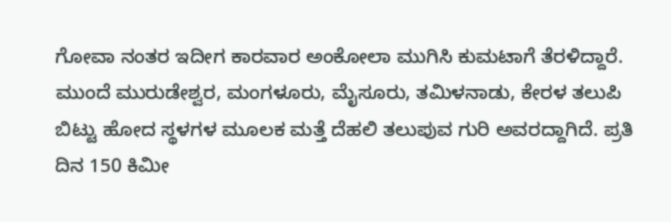ಗೋವಾ ನಂತರ ಇದೀಗ ಕಾರವಾರ ಅಂಕೋಲಾ ಮುಗಿಸಿ ಕುಮಟಾಗೆ ತೆರಳಿದ್ದಾರೆ.
ಮುಂದೆ ಮುರುಡೇಶ್ವರ, ಮಂಗಳೂರು, ಮೈಸೂರು, ತಮಿಳನಾಡು, ಕೇರಳ ತಲುಪಿ ಬಿಟ್ಟು ಹೋದ ಸ್ಥಳಗಳ ಮೂಲಕ ಮತ್ತೆ ದೆಹಲಿ ತಲುಪುವ ಗುರಿ ಅವರದ್ದಾಗಿದೆ. ಪ್ರತಿ ದಿನ 150 ಕಿಮೀ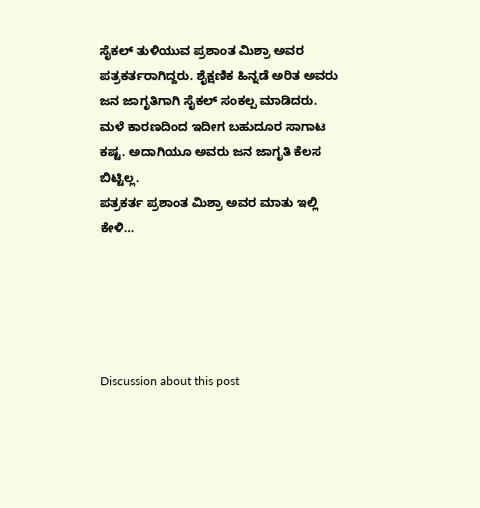ಸೈಕಲ್ ತುಳಿಯುವ ಪ್ರಶಾಂತ ಮಿಶ್ರಾ ಅವರ ಪತ್ರಕರ್ತರಾಗಿದ್ದರು. ಶೈಕ್ಷಣಿಕ ಹಿನ್ನಡೆ ಅರಿತ ಅವರು ಜನ ಜಾಗೃತಿಗಾಗಿ ಸೈಕಲ್ ಸಂಕಲ್ಪ ಮಾಡಿದರು. ಮಳೆ ಕಾರಣದಿಂದ ಇದೀಗ ಬಹುದೂರ ಸಾಗಾಟ ಕಷ್ಟ. ಅದಾಗಿಯೂ ಅವರು ಜನ ಜಾಗೃತಿ ಕೆಲಸ ಬಿಟ್ಟಿಲ್ಲ.
ಪತ್ರಕರ್ತ ಪ್ರಶಾಂತ ಮಿಶ್ರಾ ಅವರ ಮಾತು ಇಲ್ಲಿ ಕೇಳಿ…





Discussion about this post